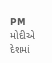PM મોદીએ દેશમાં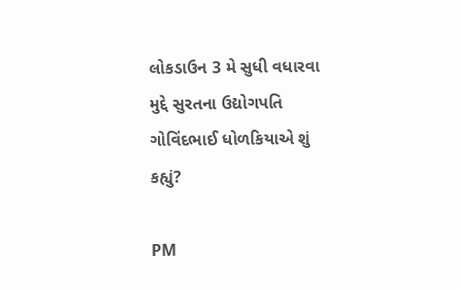લોકડાઉન 3 મે સુધી વધારવા મુદ્દે સુરતના ઉદ્યોગપતિ ગોવિંદભાઈ ધોળકિયાએ શું કહ્યું?

PM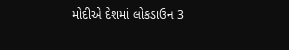મોદીએ દેશમાં લોકડાઉન 3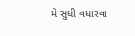મે સુધી વધારવા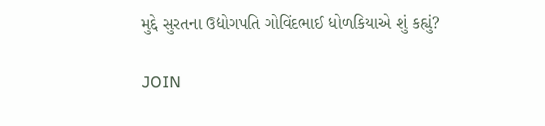મુદ્દે સુરતના ઉદ્યોગપતિ ગોવિંદભાઈ ધોળકિયાએ શું કહ્યું?

JOIN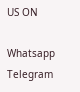US ON

Whatsapp
Telegram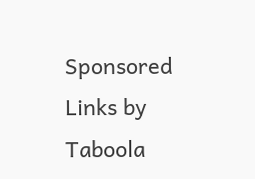Sponsored Links by Taboola